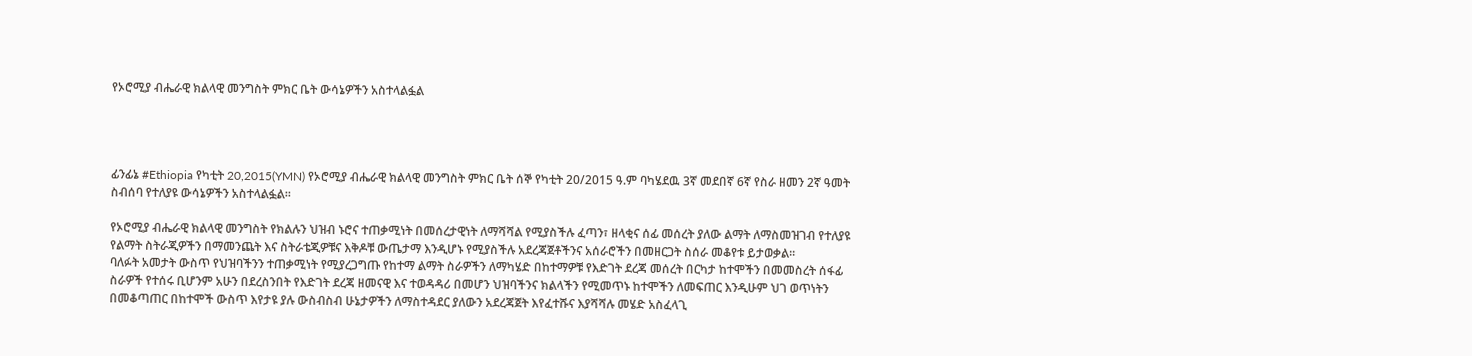የኦሮሚያ ብሔራዊ ክልላዊ መንግስት ምክር ቤት ውሳኔዎችን አስተላልፏል




ፊንፊኔ #Ethiopia የካቲት 20,2015(YMN) የኦሮሚያ ብሔራዊ ክልላዊ መንግስት ምክር ቤት ሰኞ የካቲት 20/2015 ዓ.ም ባካሄደዉ 3ኛ መደበኛ 6ኛ የስራ ዘመን 2ኛ ዓመት ስብሰባ የተለያዩ ውሳኔዎችን አስተላልፏል፡፡

የኦሮሚያ ብሔራዊ ክልላዊ መንግስት የክልሉን ህዝብ ኑሮና ተጠቃሚነት በመሰረታዊነት ለማሻሻል የሚያስችሉ ፈጣን፣ ዘላቂና ሰፊ መሰረት ያለው ልማት ለማስመዝገብ የተለያዩ የልማት ስትራጂዎችን በማመንጨት እና ስትራቴጂዎቹና እቅዶቹ ውጤታማ እንዲሆኑ የሚያስችሉ አደረጃጀቶችንና አሰራሮችን በመዘርጋት ስሰራ መቆየቱ ይታወቃል፡፡
ባለፉት አመታት ውስጥ የህዝባችንን ተጠቃሚነት የሚያረጋግጡ የከተማ ልማት ስራዎችን ለማካሄድ በከተማዎቹ የእድገት ደረጃ መሰረት በርካታ ከተሞችን በመመስረት ሰፋፊ ስራዎች የተሰሩ ቢሆንም አሁን በደረስንበት የእድገት ደረጃ ዘመናዊ እና ተወዳዳሪ በመሆን ህዝባችንና ክልላችን የሚመጥኑ ከተሞችን ለመፍጠር እንዲሁም ህገ ወጥነትን በመቆጣጠር በከተሞች ውስጥ እየታዩ ያሉ ውስብስብ ሁኔታዎችን ለማስተዳደር ያለውን አደረጃጀት እየፈተሹና እያሻሻሉ መሄድ አስፈላጊ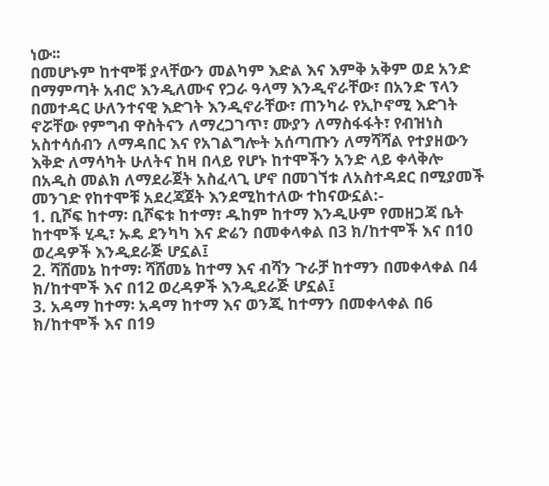ነው፡፡
በመሆኑም ከተሞቹ ያላቸውን መልካም እድል እና እምቅ አቅም ወደ አንድ በማምጣት አብሮ እንዲለሙና የጋራ ዓላማ እንዲኖራቸው፣ በአንድ ፕላን በመተዳር ሁለንተናዊ እድገት እንዲኖራቸው፣ ጠንካራ የኢኮኖሚ እድገት ኖሯቸው የምግብ ዋስትናን ለማረጋገጥ፣ ሙያን ለማስፋፋት፣ የብዝነስ አስተሳሰብን ለማዳበር እና የአገልግሎት አሰጣጡን ለማሻሻል የተያዘውን እቅድ ለማሳካት ሁለትና ከዛ በላይ የሆኑ ከተሞችን አንድ ላይ ቀላቅሎ በአዲስ መልክ ለማደራጀት አስፈላጊ ሆኖ በመገኘቱ ለአስተዳደር በሚያመች መንገድ የከተሞቹ አደረጃጀት እንደሚከተለው ተከናውኗል:-
1. ቢሾፍ ከተማ፡ ቢሾፍቱ ከተማ፣ ዱከም ከተማ እንዲሁም የመዘጋጃ ቤት ከተሞች ሂዲ፣ ኡዴ ደንካካ እና ድሬን በመቀላቀል በ3 ክ/ከተሞች እና በ10 ወረዳዎች እንዲደራጅ ሆኗል፤
2. ሻሸመኔ ከተማ፡ ሻሸመኔ ከተማ እና ብሻን ጉራቻ ከተማን በመቀላቀል በ4 ክ/ከተሞች እና በ12 ወረዳዎች እንዲደራጅ ሆኗል፤
3. አዳማ ከተማ፡ አዳማ ከተማ እና ወንጂ ከተማን በመቀላቀል በ6 ክ/ከተሞች እና በ19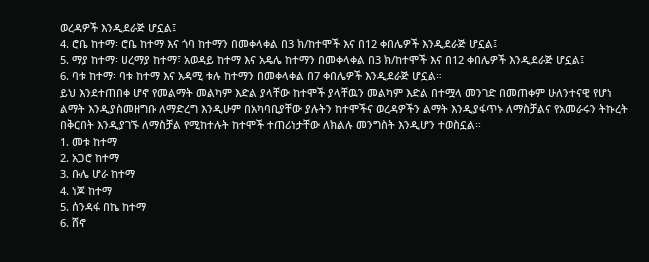ወረዳዎች እንዲደራጅ ሆኗል፤
4. ሮቤ ከተማ፡ ሮቤ ከተማ እና ጎባ ከተማን በመቀላቀል በ3 ክ/ከተሞች እና በ12 ቀበሌዎች እንዲደራጅ ሆኗል፤
5. ማያ ከተማ፡ ሀረማያ ከተማ፣ አወዳይ ከተማ እና አዴሌ ከተማን በመቀላቀል በ3 ክ/ከተሞች እና በ12 ቀበሌዎች እንዲደራጅ ሆኗል፤
6. ባቱ ከተማ፡ ባቱ ከተማ እና አዳሚ ቱሉ ከተማን በመቀላቀል በ7 ቀበሌዎች እንዲደራጅ ሆኗል።
ይህ እንደተጠበቀ ሆኖ የመልማት መልካም እድል ያላቸው ከተሞች ያላቸዉን መልካም እድል በተሟላ መንገድ በመጠቀም ሁለንተናዊ የሆነ ልማት እንዲያስመዘግቡ ለማድረግ እንዲሁም በአካባቢያቸው ያሉትን ከተሞችና ወረዳዎችን ልማት እንዲያፋጥኑ ለማስቻልና የአመራሩን ትኩረት በቅርበት እንዲያገኙ ለማስቻል የሚከተሉት ከተሞች ተጠሪነታቸው ለክልሉ መንግስት እንዲሆን ተወስኗል፡፡
1. መቱ ከተማ
2. አጋሮ ከተማ
3. ቡሌ ሆራ ከተማ
4. ነጆ ከተማ
5. ሰንዳፋ በኬ ከተማ
6. ሸኖ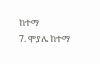ከተማ
7. ሞያሌ ከተማ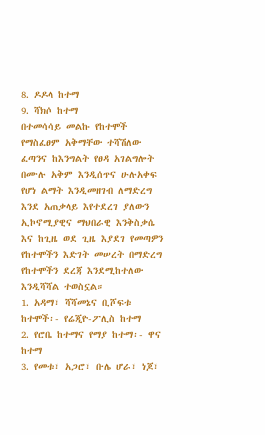8. ዶዶላ ከተማ
9. ሻክሶ ከተማ
በተመሳሳይ መልኩ የከተሞች የማስፈፀም አቅማቸው ተሻሽለው ፈጣንና ከእንግልት የፀዳ አገልግሎት በሙሉ አቅም እንዲሰጥና ሁሉአቀፍ የሆነ ልማት እንዲመዘገብ ለማድረግ እንደ አጠቃላይ እየተደረገ ያለውን ኢኮኖሚያዊና ማህበራዊ እንቅስቃሴ እና ከጊዜ ወደ ጊዜ እያደገ የመጣዎን የከተሞችን እድገት መሠረት በማድረግ የከተሞችን ደረጃ እንደሚከተለው እንዲሻሻል ተወስኗል።
1. አዳማ፣ ሻሻመኔና ቢሾፍቱ ከተሞች፡- የሬጂዮ-ፖሊስ ከተማ
2. የሮቤ ከተማና የማያ ከተማ፡- ዋና ከተማ
3. የመቱ፣ አጋሮ፣ ቡሌ ሆራ፣ ነጆ፣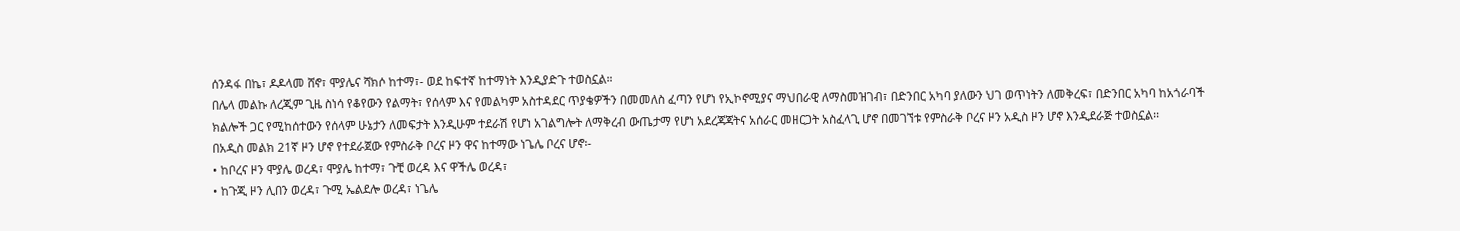ሰንዳፋ በኬ፣ ዶዶላመ ሸኖ፣ ሞያሌና ሻክሶ ከተማ፣- ወደ ከፍተኛ ከተማነት እንዲያድጉ ተወስኗል።
በሌላ መልኩ ለረጂም ጊዜ ስነሳ የቆየውን የልማት፣ የሰላም እና የመልካም አስተዳደር ጥያቄዎችን በመመለስ ፈጣን የሆነ የኢኮኖሚያና ማህበራዊ ለማስመዝገብ፣ በድንበር አካባ ያለውን ህገ ወጥነትን ለመቅረፍ፣ በድንበር አካባ ከአጎራባች ክልሎች ጋር የሚከሰተውን የሰላም ሁኔታን ለመፍታት እንዲሁም ተደራሽ የሆነ አገልግሎት ለማቅረብ ውጤታማ የሆነ አደረጃጃትና አሰራር መዘርጋት አስፈላጊ ሆኖ በመገኘቱ የምስራቅ ቦረና ዞን አዲስ ዞን ሆኖ እንዲደራጅ ተወስኗል፡፡
በአዲስ መልክ 21ኛ ዞን ሆኖ የተደራጀው የምስራቅ ቦረና ዞን ዋና ከተማው ነጌሌ ቦረና ሆኖ፡-
• ከቦረና ዞን ሞያሌ ወረዳ፣ ሞያሌ ከተማ፣ ጉቺ ወረዳ እና ዋችሌ ወረዳ፣
• ከጉጂ ዞን ሊበን ወረዳ፣ ጉሚ ኤልደሎ ወረዳ፣ ነጌሌ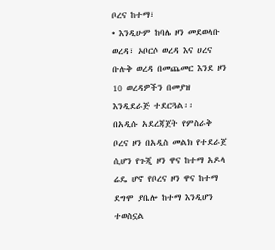ቦረና ከተማ፣
• እንዲሁም ከባሌ ዞን መደወላቡ ወረዳ፣ ኦቦርሶ ወረዳ እና ሀረና ቡሉቅ ወረዳ በመጨመር እንደ ዞን 10 ወረዳዎችን በመያዝ እንዲደራጅ ተደርጓል፡፡
በአዲሱ አደረጃጀት የምስራቅ ቦረና ዞን በአዲስ መልክ የተደራጀ ሲሆን የጉጂ ዞን ዋና ከተማ አዶላ ሬዴ ሆኖ የቦረና ዞን ዋና ከተማ ደግሞ ያቤሎ ከተማ እንዲሆን ተወስኗል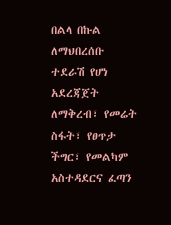በልላ በኩል ለማህበረሰቡ ተደራሽ የሆነ አደረጃጀት ለማቅረብ፣ የመሬት ስፋት፣ የፀጥታ ችግር፣ የመልካም አስተዳደርና ፈጣን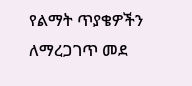የልማት ጥያቄዎችን ለማረጋገጥ መደ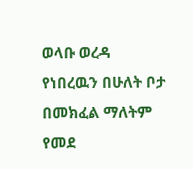ወላቡ ወረዳ የነበረዉን በሁለት ቦታ በመክፈል ማለትም የመደ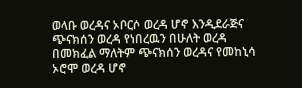ወላቡ ወረዳና ኦቦርሶ ወረዳ ሆኖ እንዲደራጅና ጭናክሰን ወረዳ የነበረዉን በሁለት ወረዳ በመክፈል ማለትም ጭናክሰን ወረዳና የመከኒሳ ኦሮሞ ወረዳ ሆኖ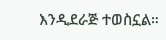እንዲደራጅ ተወስኗል።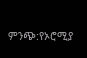ምንጭ:የኦሮሚያ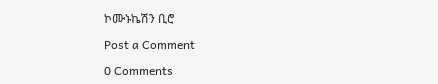ኮሙኑኬሽን ቢሮ

Post a Comment

0 Comments